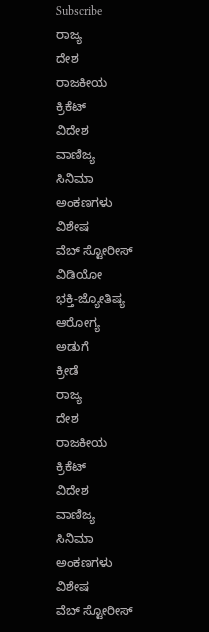Subscribe
ರಾಜ್ಯ
ದೇಶ
ರಾಜಕೀಯ
ಕ್ರಿಕೆಟ್
ವಿದೇಶ
ವಾಣಿಜ್ಯ
ಸಿನಿಮಾ
ಅಂಕಣಗಳು
ವಿಶೇಷ
ವೆಬ್ ಸ್ಟೋರೀಸ್
ವಿಡಿಯೋ
ಭಕ್ತಿ-ಜ್ಯೋತಿಷ್ಯ
ಆರೋಗ್ಯ
ಅಡುಗೆ
ಕ್ರೀಡೆ
ರಾಜ್ಯ
ದೇಶ
ರಾಜಕೀಯ
ಕ್ರಿಕೆಟ್
ವಿದೇಶ
ವಾಣಿಜ್ಯ
ಸಿನಿಮಾ
ಅಂಕಣಗಳು
ವಿಶೇಷ
ವೆಬ್ ಸ್ಟೋರೀಸ್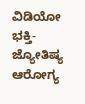ವಿಡಿಯೋ
ಭಕ್ತಿ-ಜ್ಯೋತಿಷ್ಯ
ಆರೋಗ್ಯ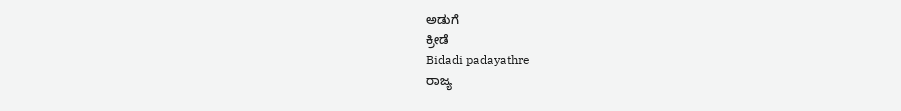ಅಡುಗೆ
ಕ್ರೀಡೆ
Bidadi padayathre
ರಾಜ್ಯ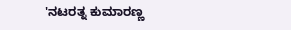'ನಟರತ್ನ ಕುಮಾರಣ್ಣ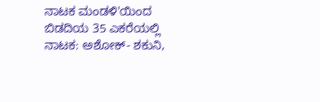ನಾಟಕ ಮಂಡಳಿ'ಯಿಂದ ಬಿಡದಿಯ 35 ಎಕರೆಯಲ್ಲಿ ನಾಟಕ: ಅಶೋಕ್- ಶಕುನಿ,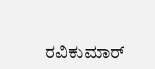ರವಿಕುಮಾರ್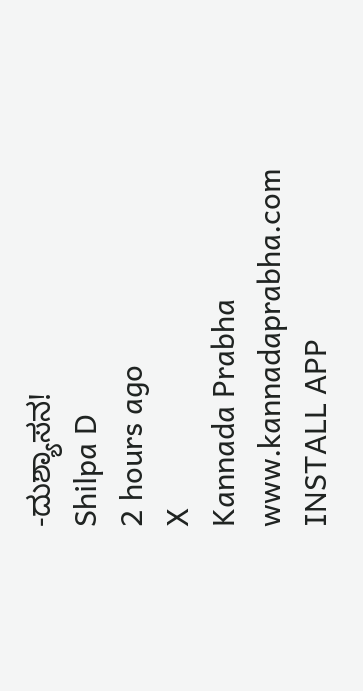-ದುಶ್ಯಾಸನ!
Shilpa D
2 hours ago
X
Kannada Prabha
www.kannadaprabha.com
INSTALL APP